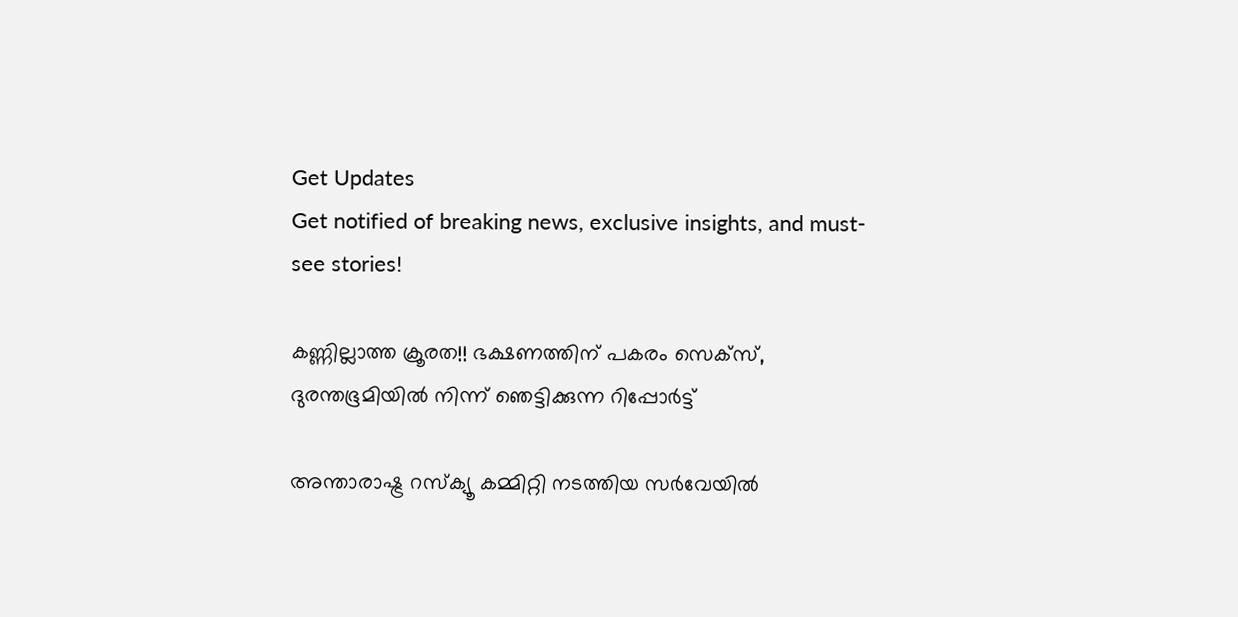Get Updates
Get notified of breaking news, exclusive insights, and must-see stories!

കണ്ണില്ലാത്ത ക്രൂരത!! ഭക്ഷണത്തിന് പകരം സെക്‌സ്, ദുരന്തഭൂമിയില്‍ നിന്ന് ഞെട്ടിക്കുന്ന റിപ്പോര്‍ട്ട്

അന്താരാഷ്ട്ര റസ്‌ക്യൂ കമ്മിറ്റി നടത്തിയ സര്‍വേയില്‍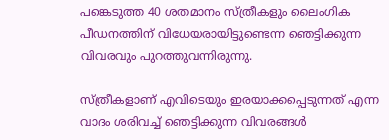പങ്കെടുത്ത 40 ശതമാനം സ്ത്രീകളും ലൈംഗിക പീഡനത്തിന് വിധേയരായിട്ടുണ്ടെന്ന ഞെട്ടിക്കുന്ന വിവരവും പുറത്തുവന്നിരുന്നു.

സ്ത്രീകളാണ് എവിടെയും ഇരയാക്കപ്പെടുന്നത് എന്ന വാദം ശരിവച്ച് ഞെട്ടിക്കുന്ന വിവരങ്ങള്‍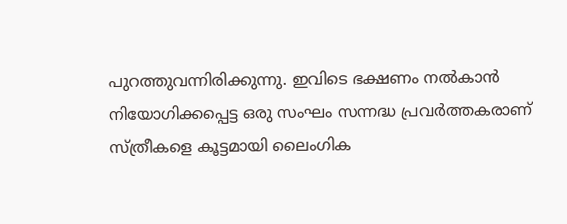പുറത്തുവന്നിരിക്കുന്നു. ഇവിടെ ഭക്ഷണം നല്‍കാന്‍ നിയോഗിക്കപ്പെട്ട ഒരു സംഘം സന്നദ്ധ പ്രവര്‍ത്തകരാണ് സ്ത്രീകളെ കൂട്ടമായി ലൈംഗിക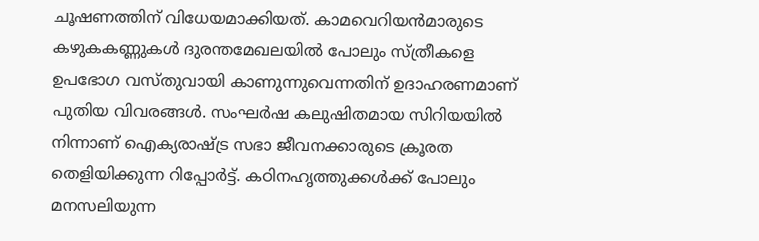ചൂഷണത്തിന് വിധേയമാക്കിയത്. കാമവെറിയന്‍മാരുടെ കഴുകകണ്ണുകള്‍ ദുരന്തമേഖലയില്‍ പോലും സ്ത്രീകളെ ഉപഭോഗ വസ്തുവായി കാണുന്നുവെന്നതിന് ഉദാഹരണമാണ് പുതിയ വിവരങ്ങള്‍. സംഘര്‍ഷ കലുഷിതമായ സിറിയയില്‍ നിന്നാണ് ഐക്യരാഷ്ട്ര സഭാ ജീവനക്കാരുടെ ക്രൂരത തെളിയിക്കുന്ന റിപ്പോര്‍ട്ട്. കഠിനഹൃത്തുക്കള്‍ക്ക് പോലും മനസലിയുന്ന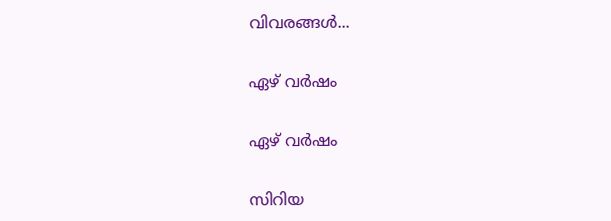വിവരങ്ങള്‍...

ഏഴ് വര്‍ഷം

ഏഴ് വര്‍ഷം

സിറിയ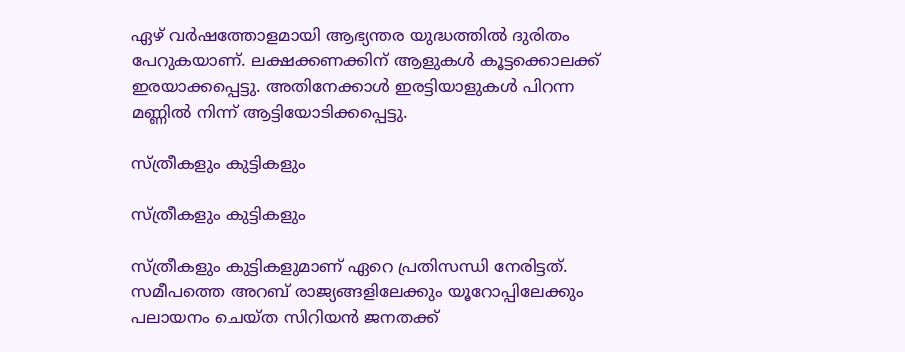ഏഴ് വര്‍ഷത്തോളമായി ആഭ്യന്തര യുദ്ധത്തില്‍ ദുരിതം പേറുകയാണ്. ലക്ഷക്കണക്കിന് ആളുകള്‍ കൂട്ടക്കൊലക്ക് ഇരയാക്കപ്പെട്ടു. അതിനേക്കാള്‍ ഇരട്ടിയാളുകള്‍ പിറന്ന മണ്ണില്‍ നിന്ന് ആട്ടിയോടിക്കപ്പെട്ടു.

സ്ത്രീകളും കുട്ടികളും

സ്ത്രീകളും കുട്ടികളും

സ്ത്രീകളും കുട്ടികളുമാണ് ഏറെ പ്രതിസന്ധി നേരിട്ടത്. സമീപത്തെ അറബ് രാജ്യങ്ങളിലേക്കും യൂറോപ്പിലേക്കും പലായനം ചെയ്ത സിറിയന്‍ ജനതക്ക്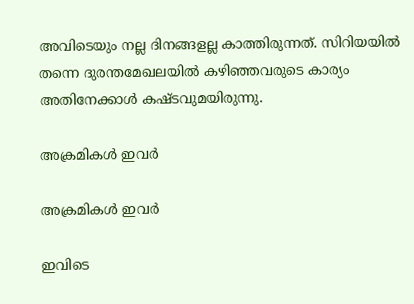അവിടെയും നല്ല ദിനങ്ങളല്ല കാത്തിരുന്നത്. സിറിയയില്‍ തന്നെ ദുരന്തമേഖലയില്‍ കഴിഞ്ഞവരുടെ കാര്യം അതിനേക്കാള്‍ കഷ്ടവുമയിരുന്നു.

അക്രമികള്‍ ഇവര്‍

അക്രമികള്‍ ഇവര്‍

ഇവിടെ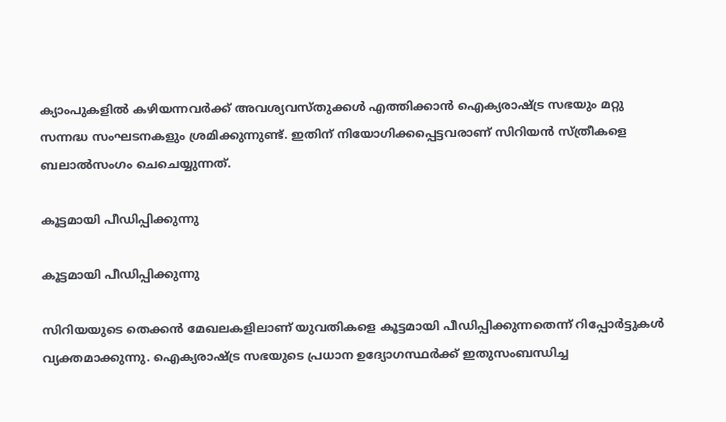ക്യാംപുകളില്‍ കഴിയന്നവര്‍ക്ക് അവശ്യവസ്തുക്കള്‍ എത്തിക്കാന്‍ ഐക്യരാഷ്ട്ര സഭയും മറ്റു സന്നദ്ധ സംഘടനകളും ശ്രമിക്കുന്നുണ്ട്. ഇതിന് നിയോഗിക്കപ്പെട്ടവരാണ് സിറിയന്‍ സ്ത്രീകളെ ബലാല്‍സംഗം ചെചെയ്യുന്നത്.

കൂട്ടമായി പീഡിപ്പിക്കുന്നു

കൂട്ടമായി പീഡിപ്പിക്കുന്നു

സിറിയയുടെ തെക്കന്‍ മേഖലകളിലാണ് യുവതികളെ കൂട്ടമായി പീഡിപ്പിക്കുന്നതെന്ന് റിപ്പോര്‍ട്ടുകള്‍ വ്യക്തമാക്കുന്നു. ഐക്യരാഷ്ട്ര സഭയുടെ പ്രധാന ഉദ്യോഗസ്ഥര്‍ക്ക് ഇതുസംബന്ധിച്ച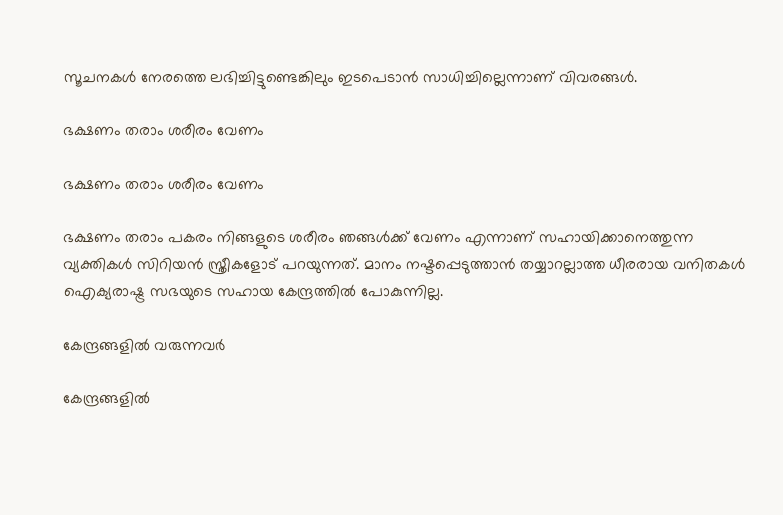സൂചനകള്‍ നേരത്തെ ലഭിച്ചിട്ടുണ്ടെങ്കിലും ഇടപെടാന്‍ സാധിച്ചില്ലെന്നാണ് വിവരങ്ങള്‍.

ഭക്ഷണം തരാം ശരീരം വേണം

ഭക്ഷണം തരാം ശരീരം വേണം

ഭക്ഷണം തരാം പകരം നിങ്ങളുടെ ശരീരം ഞങ്ങള്‍ക്ക് വേണം എന്നാണ് സഹായിക്കാനെത്തുന്ന വ്യക്തികള്‍ സിറിയന്‍ സ്ത്രീകളോട് പറയുന്നത്. മാനം നഷ്ടപ്പെടുത്താന്‍ തയ്യാറല്ലാത്ത ധീരരായ വനിതകള്‍ ഐക്യരാഷ്ട്ര സഭയുടെ സഹായ കേന്ദ്രത്തില്‍ പോകുന്നില്ല.

കേന്ദ്രങ്ങളില്‍ വരുന്നവര്‍

കേന്ദ്രങ്ങളില്‍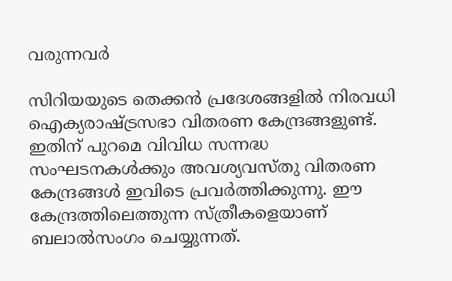വരുന്നവര്‍

സിറിയയുടെ തെക്കന്‍ പ്രദേശങ്ങളില്‍ നിരവധി ഐക്യരാഷ്ട്രസഭാ വിതരണ കേന്ദ്രങ്ങളുണ്ട്. ഇതിന് പുറമെ വിവിധ സന്നദ്ധ സംഘടനകള്‍ക്കും അവശ്യവസ്തു വിതരണ കേന്ദ്രങ്ങള്‍ ഇവിടെ പ്രവര്‍ത്തിക്കുന്നു. ഈ കേന്ദ്രത്തിലെത്തുന്ന സ്ത്രീകളെയാണ് ബലാല്‍സംഗം ചെയ്യുന്നത്.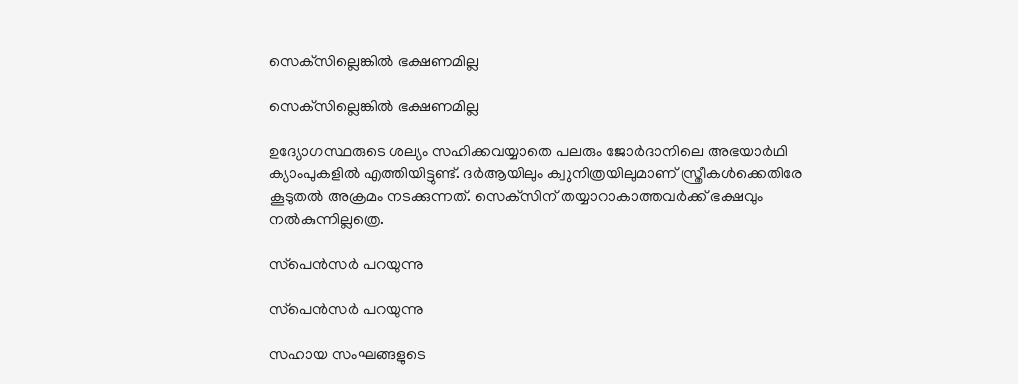സെക്‌സില്ലെങ്കില്‍ ഭക്ഷണമില്ല

സെക്‌സില്ലെങ്കില്‍ ഭക്ഷണമില്ല

ഉദ്യോഗസ്ഥരുടെ ശല്യം സഹിക്കവയ്യാതെ പലരും ജോര്‍ദാനിലെ അഭയാര്‍ഥി ക്യാംപുകളില്‍ എത്തിയിട്ടുണ്ട്. ദര്‍ആയിലും ക്വുനിത്രയിലുമാണ് സ്ത്രീകള്‍ക്കെതിരേ കൂടുതല്‍ അക്രമം നടക്കുന്നത്. സെക്‌സിന് തയ്യാറാകാത്തവര്‍ക്ക് ഭക്ഷവും നല്‍കുന്നില്ലത്രെ.

സ്‌പെന്‍സര്‍ പറയുന്നു

സ്‌പെന്‍സര്‍ പറയുന്നു

സഹായ സംഘങ്ങളുടെ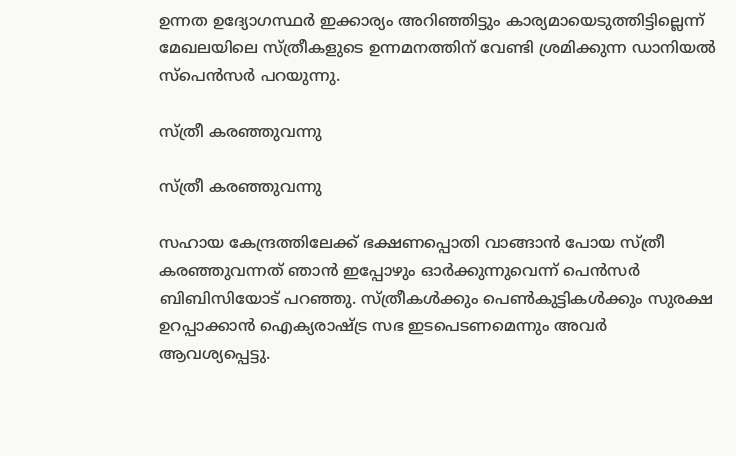ഉന്നത ഉദ്യോഗസ്ഥര്‍ ഇക്കാര്യം അറിഞ്ഞിട്ടും കാര്യമായെടുത്തിട്ടില്ലെന്ന് മേഖലയിലെ സ്ത്രീകളുടെ ഉന്നമനത്തിന് വേണ്ടി ശ്രമിക്കുന്ന ഡാനിയല്‍ സ്‌പെന്‍സര്‍ പറയുന്നു.

സ്ത്രീ കരഞ്ഞുവന്നു

സ്ത്രീ കരഞ്ഞുവന്നു

സഹായ കേന്ദ്രത്തിലേക്ക് ഭക്ഷണപ്പൊതി വാങ്ങാന്‍ പോയ സ്ത്രീ കരഞ്ഞുവന്നത് ഞാന്‍ ഇപ്പോഴും ഓര്‍ക്കുന്നുവെന്ന് പെന്‍സര്‍ ബിബിസിയോട് പറഞ്ഞു. സ്ത്രീകള്‍ക്കും പെണ്‍കുട്ടികള്‍ക്കും സുരക്ഷ ഉറപ്പാക്കാന്‍ ഐക്യരാഷ്ട്ര സഭ ഇടപെടണമെന്നും അവര്‍ ആവശ്യപ്പെട്ടു.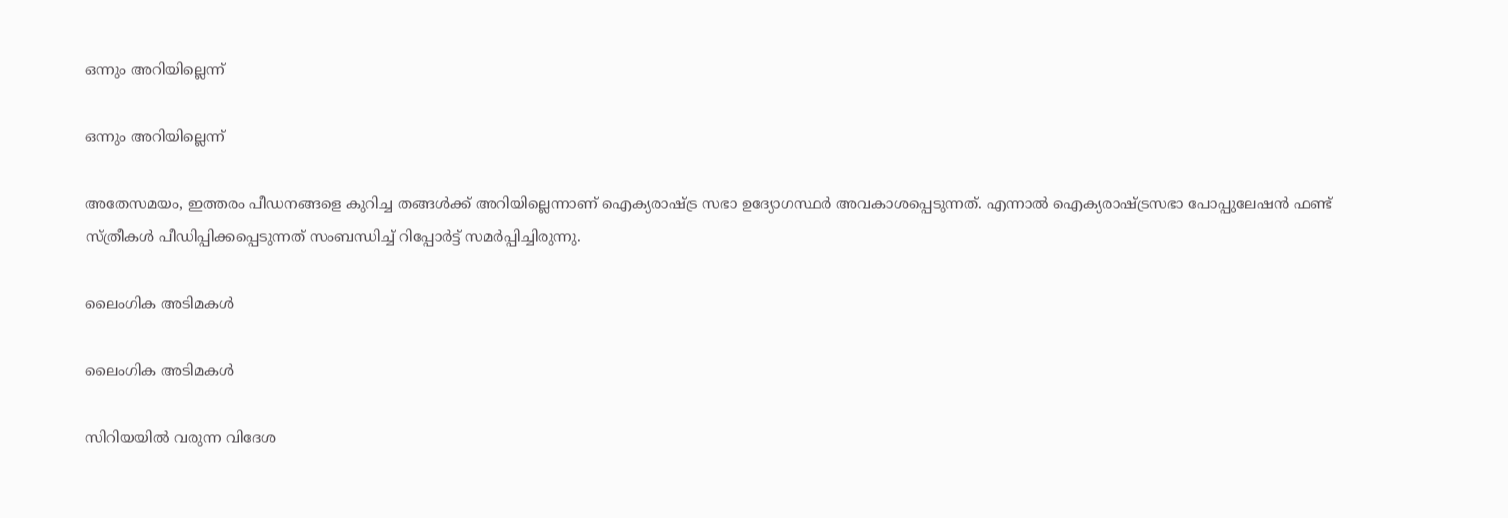ഒന്നും അറിയില്ലെന്ന്

ഒന്നും അറിയില്ലെന്ന്

അതേസമയം, ഇത്തരം പീഡനങ്ങളെ കുറിച്ച തങ്ങള്‍ക്ക് അറിയില്ലെന്നാണ് ഐക്യരാഷ്ട്ര സഭാ ഉദ്യോഗസ്ഥര്‍ അവകാശപ്പെടുന്നത്. എന്നാല്‍ ഐക്യരാഷ്ട്രസഭാ പോപ്പുലേഷന്‍ ഫണ്ട് സ്ത്രീകള്‍ പീഡിപ്പിക്കപ്പെടുന്നത് സംബന്ധിച്ച് റിപ്പോര്‍ട്ട് സമര്‍പ്പിച്ചിരുന്നു.

ലൈംഗിക അടിമകള്‍

ലൈംഗിക അടിമകള്‍

സിറിയയില്‍ വരുന്ന വിദേശ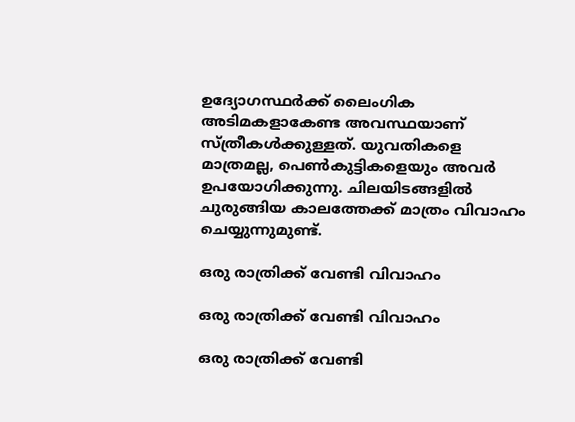ഉദ്യോഗസ്ഥര്‍ക്ക് ലൈംഗിക അടിമകളാകേണ്ട അവസ്ഥയാണ് സ്ത്രീകള്‍ക്കുള്ളത്. യുവതികളെ മാത്രമല്ല, പെണ്‍കുട്ടികളെയും അവര്‍ ഉപയോഗിക്കുന്നു. ചിലയിടങ്ങളില്‍ ചുരുങ്ങിയ കാലത്തേക്ക് മാത്രം വിവാഹം ചെയ്യുന്നുമുണ്ട്.

ഒരു രാത്രിക്ക് വേണ്ടി വിവാഹം

ഒരു രാത്രിക്ക് വേണ്ടി വിവാഹം

ഒരു രാത്രിക്ക് വേണ്ടി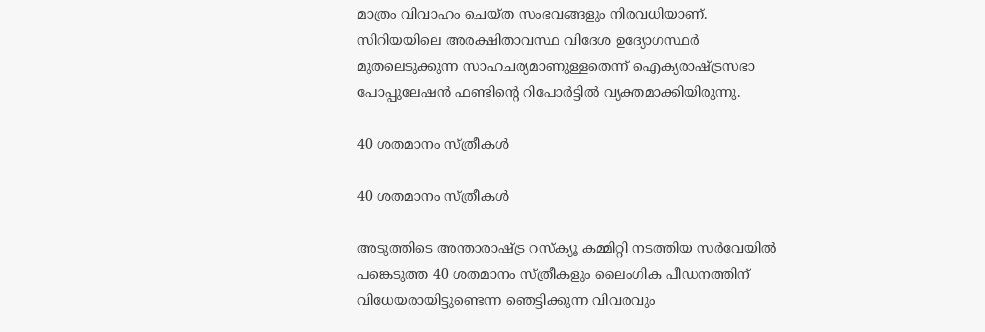മാത്രം വിവാഹം ചെയ്ത സംഭവങ്ങളും നിരവധിയാണ്. സിറിയയിലെ അരക്ഷിതാവസ്ഥ വിദേശ ഉദ്യോഗസ്ഥര്‍ മുതലെടുക്കുന്ന സാഹചര്യമാണുള്ളതെന്ന് ഐക്യരാഷ്ട്രസഭാ പോപ്പുലേഷന്‍ ഫണ്ടിന്റെ റിപോര്‍ട്ടില്‍ വ്യക്തമാക്കിയിരുന്നു.

40 ശതമാനം സ്ത്രീകള്‍

40 ശതമാനം സ്ത്രീകള്‍

അടുത്തിടെ അന്താരാഷ്ട്ര റസ്‌ക്യൂ കമ്മിറ്റി നടത്തിയ സര്‍വേയില്‍ പങ്കെടുത്ത 40 ശതമാനം സ്ത്രീകളും ലൈംഗിക പീഡനത്തിന് വിധേയരായിട്ടുണ്ടെന്ന ഞെട്ടിക്കുന്ന വിവരവും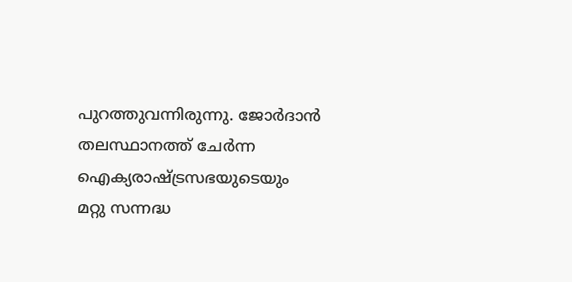പുറത്തുവന്നിരുന്നു. ജോര്‍ദാന്‍ തലസ്ഥാനത്ത് ചേര്‍ന്ന ഐക്യരാഷ്ട്രസഭയുടെയും മറ്റു സന്നദ്ധ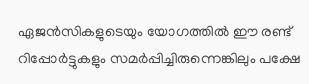ഏജന്‍സികളുടെയും യോഗത്തില്‍ ഈ രണ്ട് റിപ്പോര്‍ട്ടുകളും സമര്‍പ്പിച്ചിരുന്നെങ്കിലും പക്ഷേ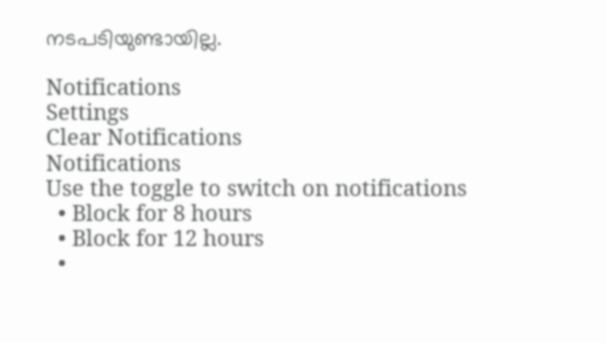നടപടിയുണ്ടായില്ല.

Notifications
Settings
Clear Notifications
Notifications
Use the toggle to switch on notifications
  • Block for 8 hours
  • Block for 12 hours
  •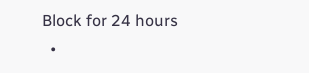Block for 24 hours
  •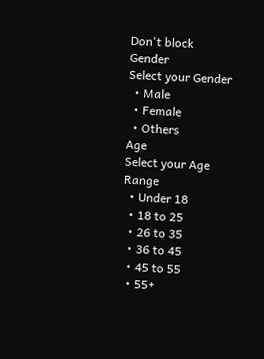Don't block
Gender
Select your Gender
  • Male
  • Female
  • Others
Age
Select your Age Range
  • Under 18
  • 18 to 25
  • 26 to 35
  • 36 to 45
  • 45 to 55
  • 55+